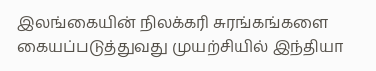இலங்கையின் நிலக்கரி சுரங்கங்களை கையப்படுத்துவது முயற்சியில் இந்தியா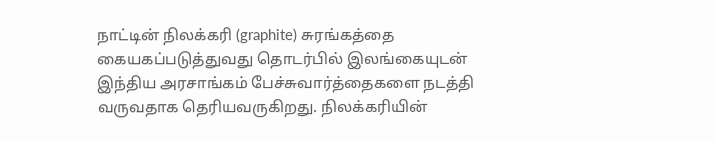நாட்டின் நிலக்கரி (graphite) சுரங்கத்தை கையகப்படுத்துவது தொடர்பில் இலங்கையுடன் இந்திய அரசாங்கம் பேச்சுவார்த்தைகளை நடத்தி வருவதாக தெரியவருகிறது. நிலக்கரியின்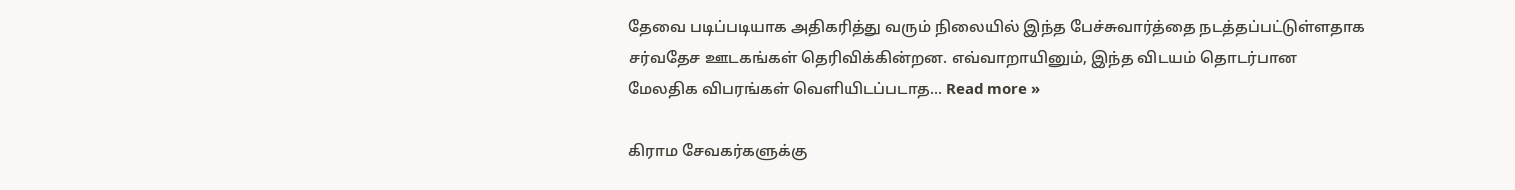தேவை படிப்படியாக அதிகரித்து வரும் நிலையில் இந்த பேச்சுவார்த்தை நடத்தப்பட்டுள்ளதாக சர்வதேச ஊடகங்கள் தெரிவிக்கின்றன. எவ்வாறாயினும், இந்த விடயம் தொடர்பான மேலதிக விபரங்கள் வெளியிடப்படாத... Read more »

கிராம சேவகர்களுக்கு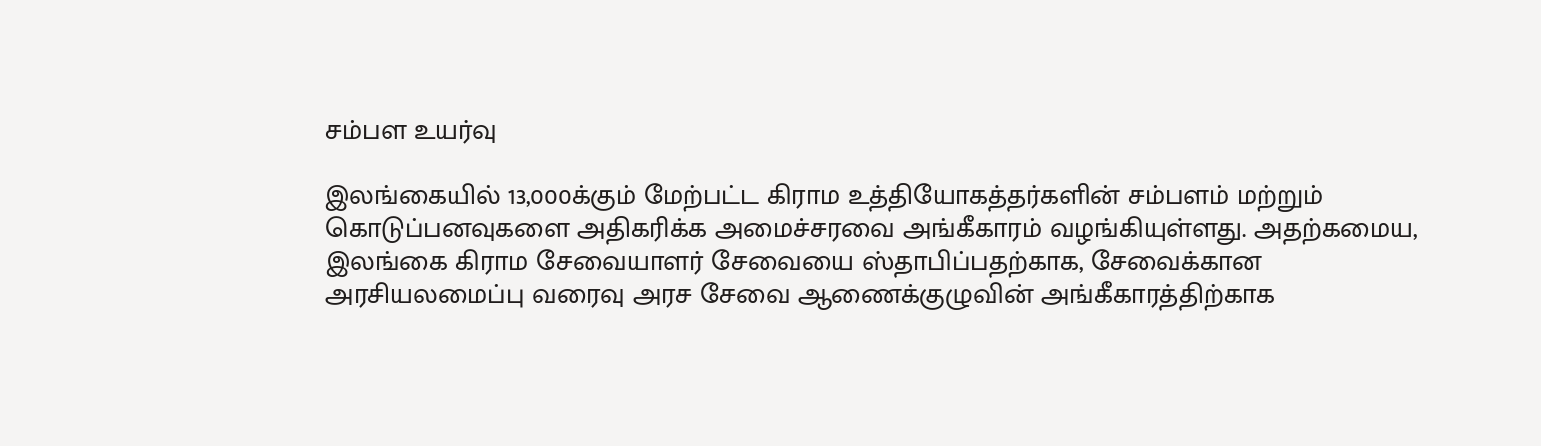சம்பள உயர்வு

இலங்கையில் 13,000க்கும் மேற்பட்ட கிராம உத்தியோகத்தர்களின் சம்பளம் மற்றும் கொடுப்பனவுகளை அதிகரிக்க அமைச்சரவை அங்கீகாரம் வழங்கியுள்ளது. அதற்கமைய, இலங்கை கிராம சேவையாளர் சேவையை ஸ்தாபிப்பதற்காக, சேவைக்கான அரசியலமைப்பு வரைவு அரச சேவை ஆணைக்குழுவின் அங்கீகாரத்திற்காக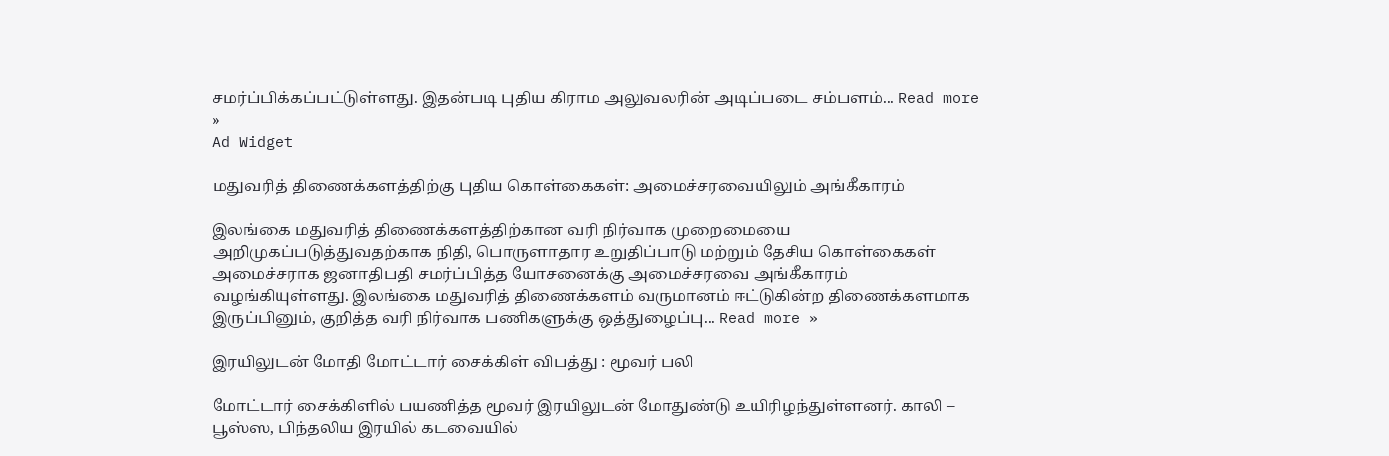சமர்ப்பிக்கப்பட்டுள்ளது. இதன்படி புதிய கிராம அலுவலரின் அடிப்படை சம்பளம்... Read more »
Ad Widget

மதுவரித் திணைக்களத்திற்கு புதிய கொள்கைகள்: அமைச்சரவையிலும் அங்கீகாரம்

இலங்கை மதுவரித் திணைக்களத்திற்கான வரி நிர்வாக முறைமையை அறிமுகப்படுத்துவதற்காக நிதி, பொருளாதார உறுதிப்பாடு மற்றும் தேசிய கொள்கைகள் அமைச்சராக ஜனாதிபதி சமர்ப்பித்த யோசனைக்கு அமைச்சரவை அங்கீகாரம் வழங்கியுள்ளது. இலங்கை மதுவரித் திணைக்களம் வருமானம் ஈட்டுகின்ற திணைக்களமாக இருப்பினும், குறித்த வரி நிர்வாக பணிகளுக்கு ஒத்துழைப்பு... Read more »

இரயிலுடன் மோதி மோட்டார் சைக்கிள் விபத்து : மூவர் பலி

மோட்டார் சைக்கிளில் பயணித்த மூவர் இரயிலுடன் மோதுண்டு உயிரிழந்துள்ளனர். காலி – பூஸ்ஸ, பிந்தலிய இரயில் கடவையில்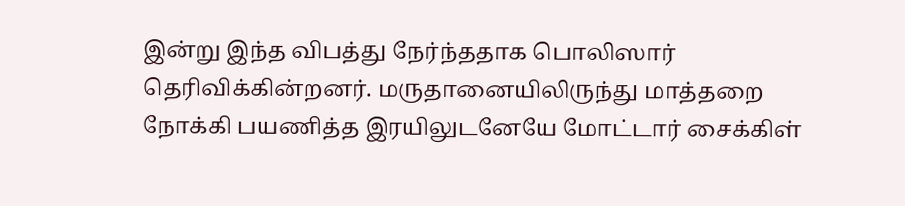இன்று இந்த விபத்து நேர்ந்ததாக பொலிஸார் தெரிவிக்கின்றனர். மருதானையிலிருந்து மாத்தறை நோக்கி பயணித்த இரயிலுடனேயே மோட்டார் சைக்கிள்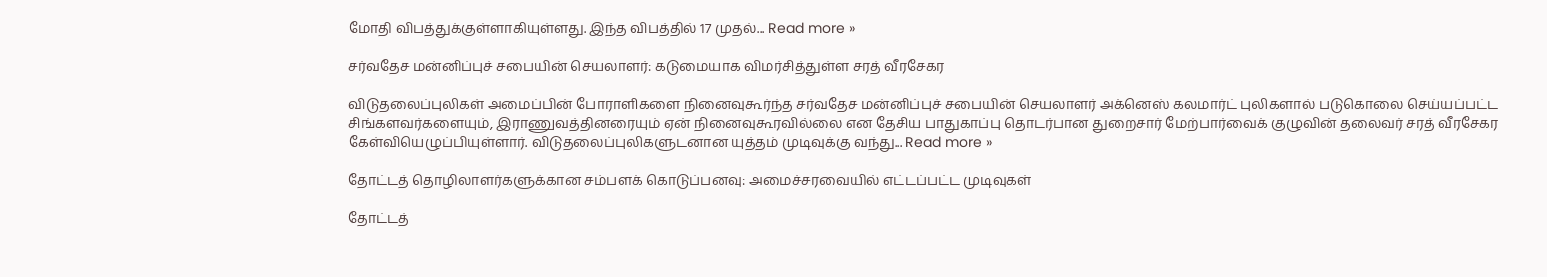மோதி விபத்துக்குள்ளாகியுள்ளது. இந்த விபத்தில் 17 முதல்... Read more »

சர்வதேச மன்னிப்புச் சபையின் செயலாளர்: கடுமையாக விமர்சித்துள்ள சரத் வீரசேகர

விடுதலைப்புலிகள் அமைப்பின் போராளிகளை நினைவுகூர்ந்த சர்வதேச மன்னிப்புச் சபையின் செயலாளர் அக்னெஸ் கலமார்ட் புலிகளால் படுகொலை செய்யப்பட்ட சிங்களவர்களையும், இராணுவத்தினரையும் ஏன் நினைவுகூரவில்லை என தேசிய பாதுகாப்பு தொடர்பான துறைசார் மேற்பார்வைக் குழுவின் தலைவர் சரத் வீரசேகர கேள்வியெழுப்பியுள்ளார். விடுதலைப்புலிகளுடனான யுத்தம் முடிவுக்கு வந்து... Read more »

தோட்டத் தொழிலாளர்களுக்கான சம்பளக் கொடுப்பனவு: அமைச்சரவையில் எட்டப்பட்ட முடிவுகள்

தோட்டத்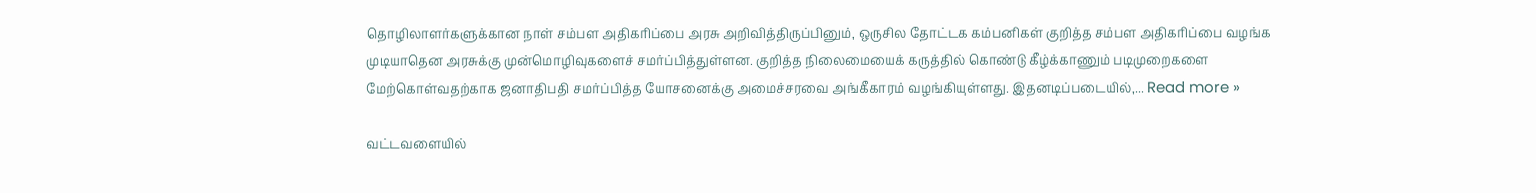தொழிலாளர்களுக்கான நாள் சம்பள அதிகரிப்பை அரசு அறிவித்திருப்பினும், ஒருசில தோட்டக கம்பனிகள் குறித்த சம்பள அதிகரிப்பை வழங்க முடியாதென அரசுக்கு முன்மொழிவுகளைச் சமர்ப்பித்துள்ளன. குறித்த நிலைமையைக் கருத்தில் கொண்டு கீழ்க்காணும் படிமுறைகளை மேற்கொள்வதற்காக ஜனாதிபதி சமர்ப்பித்த யோசனைக்கு அமைச்சரவை அங்கீகாரம் வழங்கியுள்ளது. இதனடிப்படையில்,... Read more »

வட்டவளையில்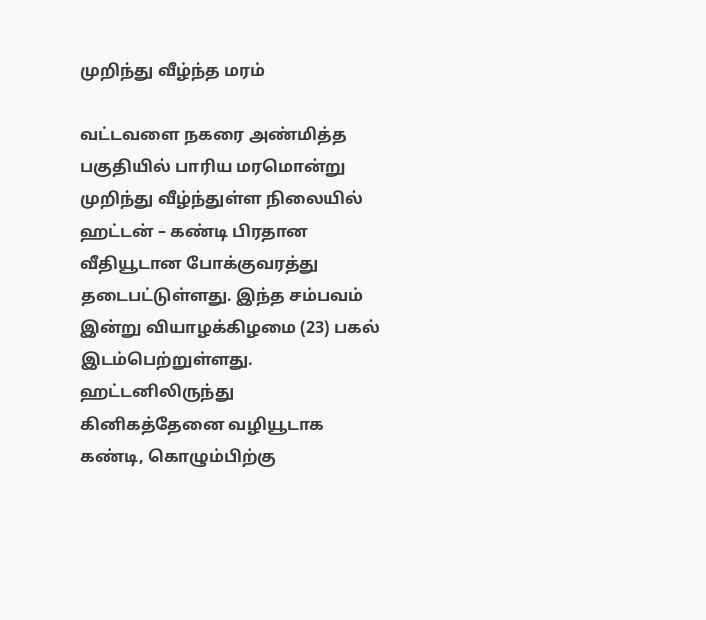முறிந்து வீழ்ந்த மரம்

வட்டவளை நகரை அண்மித்த பகுதியில் பாரிய மரமொன்று முறிந்து வீழ்ந்துள்ள நிலையில் ஹட்டன் – கண்டி பிரதான வீதியூடான போக்குவரத்து தடைபட்டுள்ளது. இந்த சம்பவம் இன்று வியாழக்கிழமை (23) பகல் இடம்பெற்றுள்ளது. ஹட்டனிலிருந்து கினிகத்தேனை வழியூடாக கண்டி, கொழும்பிற்கு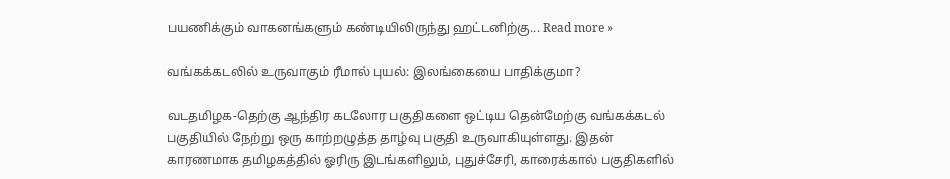பயணிக்கும் வாகனங்களும் கண்டியிலிருந்து ஹட்டனிற்கு... Read more »

வங்கக்கடலில் உருவாகும் ரீமால் புயல்: இலங்கையை பாதிக்குமா?

வடதமிழக-தெற்கு ஆந்திர கடலோர பகுதிகளை ஒட்டிய தென்மேற்கு வங்கக்கடல் பகுதியில் நேற்று ஒரு காற்றழுத்த தாழ்வு பகுதி உருவாகியுள்ளது. இதன் காரணமாக தமிழகத்தில் ஓரிரு இடங்களிலும், புதுச்சேரி, காரைக்கால் பகுதிகளில்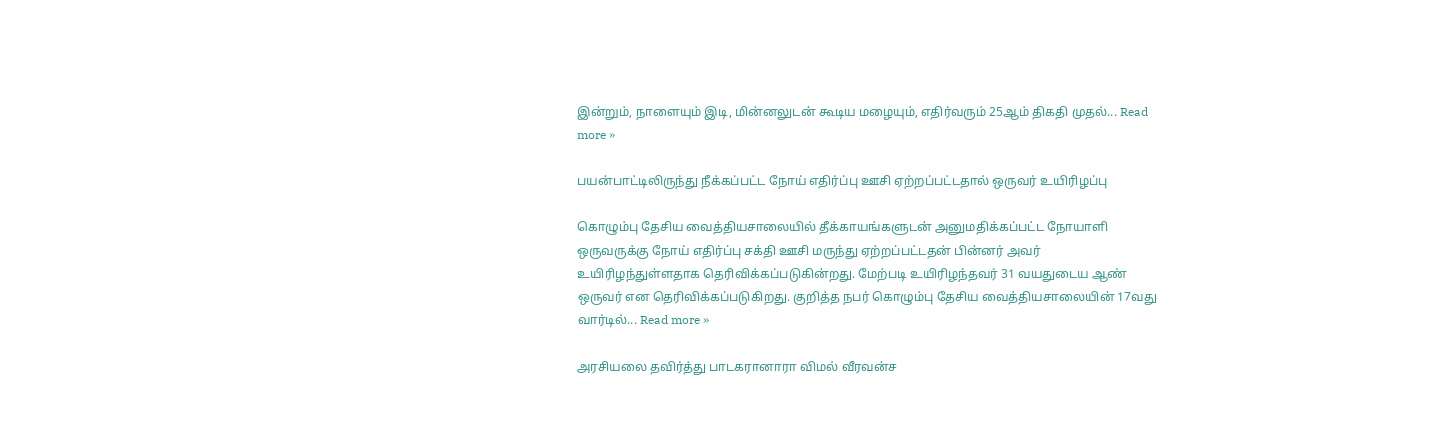இன்றும், நாளையும் இடி, மின்னலுடன் கூடிய மழையும், எதிர்வரும் 25ஆம் திகதி முதல்... Read more »

பயன்பாட்டிலிருந்து நீக்கப்பட்ட நோய் எதிர்ப்பு ஊசி ஏற்றப்பட்டதால் ஒருவர் உயிரிழப்பு

கொழும்பு தேசிய வைத்தியசாலையில் தீக்காயங்களுடன் அனுமதிக்கப்பட்ட நோயாளி ஒருவருக்கு நோய் எதிர்ப்பு சக்தி ஊசி மருந்து ஏற்றப்பட்டதன் பின்னர் அவர் உயிரிழந்துள்ளதாக தெரிவிக்கப்படுகின்றது. மேற்படி உயிரிழந்தவர் 31 வயதுடைய ஆண் ஒருவர் என தெரிவிக்கப்படுகிறது. குறித்த நபர் கொழும்பு தேசிய வைத்தியசாலையின் 17வது வார்டில்... Read more »

அரசியலை தவிர்த்து பாடகரானாரா விமல் வீரவன்ச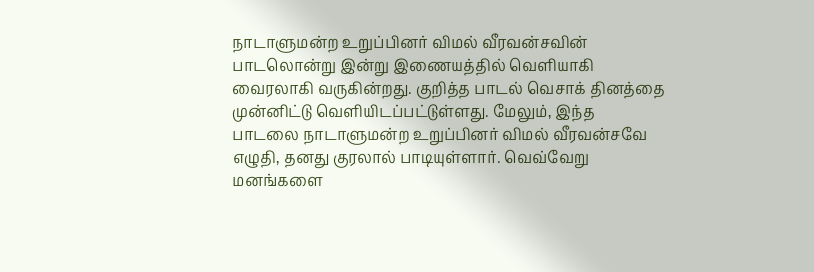நாடாளுமன்ற உறுப்பினர் விமல் வீரவன்சவின் பாடலொன்று இன்று இணையத்தில் வெளியாகி வைரலாகி வருகின்றது. குறித்த பாடல் வெசாக் தினத்தை முன்னிட்டு வெளியிடப்பட்டுள்ளது. மேலும், இந்த பாடலை நாடாளுமன்ற உறுப்பினர் விமல் வீரவன்சவே எழுதி, தனது குரலால் பாடியுள்ளார். வெவ்வேறு மனங்களை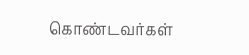கொண்டவர்கள்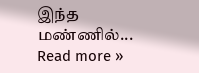இந்த மண்ணில்... Read more »